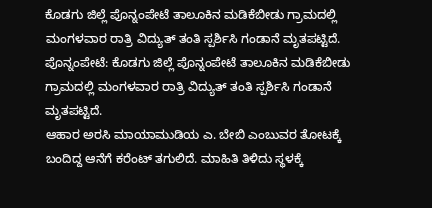ಕೊಡಗು ಜಿಲ್ಲೆ ಪೊನ್ನಂಪೇಟೆ ತಾಲೂಕಿನ ಮಡಿಕೆಬೀಡು ಗ್ರಾಮದಲ್ಲಿ ಮಂಗಳವಾರ ರಾತ್ರಿ ವಿದ್ಯುತ್ ತಂತಿ ಸ್ಪರ್ಶಿಸಿ ಗಂಡಾನೆ ಮೃತಪಟ್ಟಿದೆ.
ಪೊನ್ನಂಪೇಟೆ: ಕೊಡಗು ಜಿಲ್ಲೆ ಪೊನ್ನಂಪೇಟೆ ತಾಲೂಕಿನ ಮಡಿಕೆಬೀಡು ಗ್ರಾಮದಲ್ಲಿ ಮಂಗಳವಾರ ರಾತ್ರಿ ವಿದ್ಯುತ್ ತಂತಿ ಸ್ಪರ್ಶಿಸಿ ಗಂಡಾನೆ ಮೃತಪಟ್ಟಿದೆ.
ಆಹಾರ ಅರಸಿ ಮಾಯಾಮುಡಿಯ ಎ. ಬೇಬಿ ಎಂಬುವರ ತೋಟಕ್ಕೆ ಬಂದಿದ್ದ ಆನೆಗೆ ಕರೆಂಟ್ ತಗುಲಿದೆ. ಮಾಹಿತಿ ತಿಳಿದು ಸ್ಥಳಕ್ಕೆ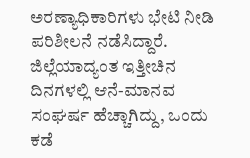ಅರಣ್ಯಾಧಿಕಾರಿಗಳು ಭೇಟಿ ನೀಡಿ ಪರಿಶೀಲನೆ ನಡೆಸಿದ್ದಾರೆ.
ಜಿಲ್ಲೆಯಾದ್ಯಂತ ಇತ್ತೀಚಿನ ದಿನಗಳಲ್ಲಿ ಆನೆ-ಮಾನವ ಸಂಘರ್ಷ ಹೆಚ್ಚಾಗಿದ್ದು, ಒಂದು ಕಡೆ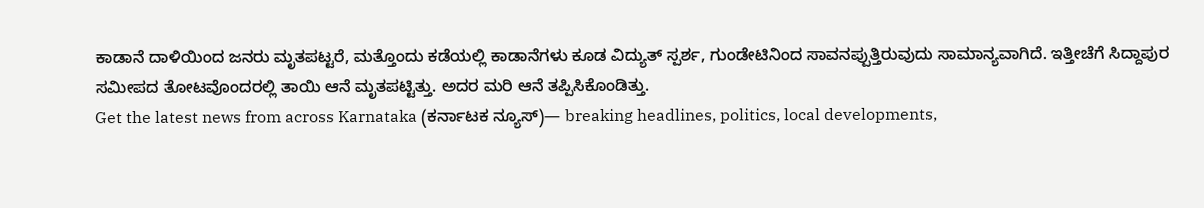ಕಾಡಾನೆ ದಾಳಿಯಿಂದ ಜನರು ಮೃತಪಟ್ಟರೆ, ಮತ್ತೊಂದು ಕಡೆಯಲ್ಲಿ ಕಾಡಾನೆಗಳು ಕೂಡ ವಿದ್ಯುತ್ ಸ್ಪರ್ಶ, ಗುಂಡೇಟಿನಿಂದ ಸಾವನಪ್ಪುತ್ತಿರುವುದು ಸಾಮಾನ್ಯವಾಗಿದೆ. ಇತ್ತೀಚೆಗೆ ಸಿದ್ದಾಪುರ ಸಮೀಪದ ತೋಟವೊಂದರಲ್ಲಿ ತಾಯಿ ಆನೆ ಮೃತಪಟ್ಟಿತ್ತು. ಅದರ ಮರಿ ಆನೆ ತಪ್ಪಿಸಿಕೊಂಡಿತ್ತು.
Get the latest news from across Karnataka (ಕರ್ನಾಟಕ ನ್ಯೂಸ್)— breaking headlines, politics, local developments,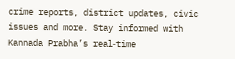crime reports, district updates, civic issues and more. Stay informed with Kannada Prabha’s real‑time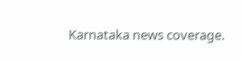Karnataka news coverage.